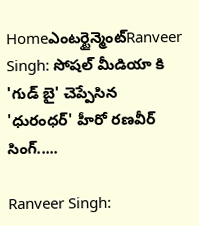Homeఎంటర్టైన్మెంట్Ranveer Singh: సోషల్ మీడియా కి 'గుడ్ బై' చెప్పేసిన 'ధురంధర్' హీరో రణవీర్ సింగ్.....

Ranveer Singh: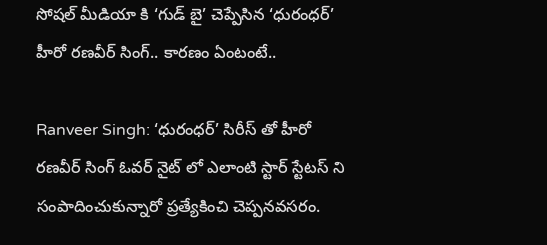సోషల్ మీడియా కి ‘గుడ్ బై’ చెప్పేసిన ‘ధురంధర్’ హీరో రణవీర్ సింగ్.. కారణం ఏంటంటే..

Ranveer Singh: ‘ధురంధర్’ సిరీస్ తో హీరో రణవీర్ సింగ్ ఓవర్ నైట్ లో ఎలాంటి స్టార్ స్టేటస్ ని సంపాదించుకున్నారో ప్రత్యేకించి చెప్పనవసరం.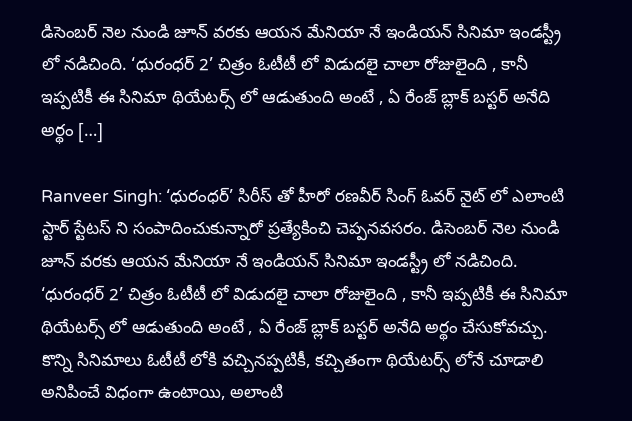డిసెంబర్ నెల నుండి జూన్ వరకు ఆయన మేనియా నే ఇండియన్ సినిమా ఇండస్ట్రీ లో నడిచింది. ‘ధురంధర్ 2’ చిత్రం ఓటీటీ లో విడుదలై చాలా రోజులైంది , కానీ ఇప్పటికీ ఈ సినిమా థియేటర్స్ లో ఆడుతుంది అంటే , ఏ రేంజ్ బ్లాక్ బస్టర్ అనేది అర్థం […]

Ranveer Singh: ‘ధురంధర్’ సిరీస్ తో హీరో రణవీర్ సింగ్ ఓవర్ నైట్ లో ఎలాంటి స్టార్ స్టేటస్ ని సంపాదించుకున్నారో ప్రత్యేకించి చెప్పనవసరం. డిసెంబర్ నెల నుండి జూన్ వరకు ఆయన మేనియా నే ఇండియన్ సినిమా ఇండస్ట్రీ లో నడిచింది. ‘ధురంధర్ 2’ చిత్రం ఓటీటీ లో విడుదలై చాలా రోజులైంది , కానీ ఇప్పటికీ ఈ సినిమా థియేటర్స్ లో ఆడుతుంది అంటే , ఏ రేంజ్ బ్లాక్ బస్టర్ అనేది అర్థం చేసుకోవచ్చు. కొన్ని సినిమాలు ఓటీటీ లోకి వచ్చినప్పటికీ, కచ్చితంగా థియేటర్స్ లోనే చూడాలి అనిపించే విధంగా ఉంటాయి, అలాంటి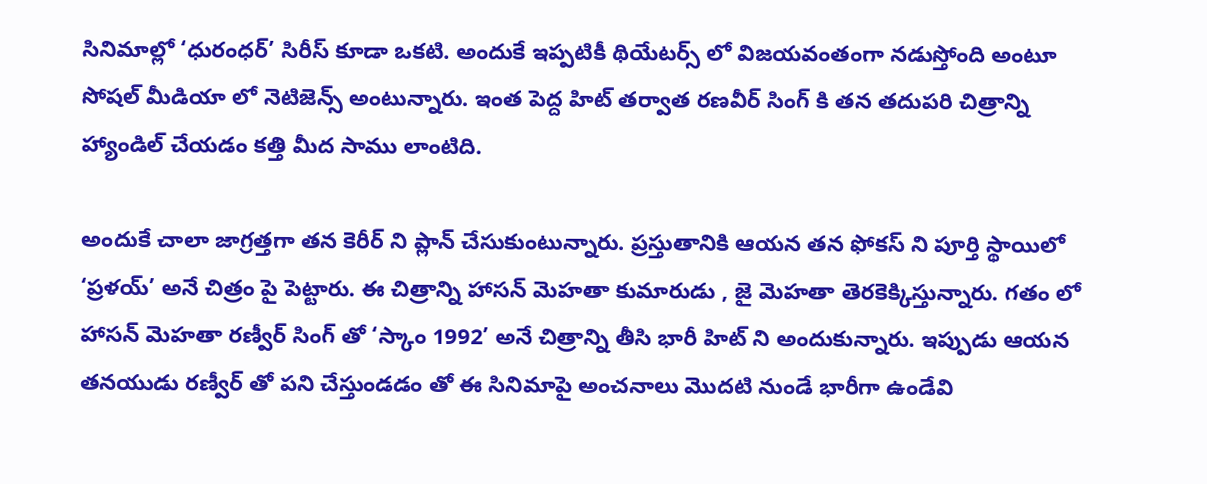సినిమాల్లో ‘ధురంధర్’ సిరీస్ కూడా ఒకటి. అందుకే ఇప్పటికీ థియేటర్స్ లో విజయవంతంగా నడుస్తోంది అంటూ సోషల్ మీడియా లో నెటిజెన్స్ అంటున్నారు. ఇంత పెద్ద హిట్ తర్వాత రణవీర్ సింగ్ కి తన తదుపరి చిత్రాన్ని హ్యాండిల్ చేయడం కత్తి మీద సాము లాంటిది.

అందుకే చాలా జాగ్రత్తగా తన కెరీర్ ని ప్లాన్ చేసుకుంటున్నారు. ప్రస్తుతానికి ఆయన తన ఫోకస్ ని పూర్తి స్థాయిలో ‘ప్రళయ్’ అనే చిత్రం పై పెట్టారు. ఈ చిత్రాన్ని హాసన్ మెహతా కుమారుడు , జై మెహతా తెరకెక్కిస్తున్నారు. గతం లో హాసన్ మెహతా రణ్వీర్ సింగ్ తో ‘స్కాం 1992’ అనే చిత్రాన్ని తీసి భారీ హిట్ ని అందుకున్నారు. ఇప్పుడు ఆయన తనయుడు రణ్వీర్ తో పని చేస్తుండడం తో ఈ సినిమాపై అంచనాలు మొదటి నుండే భారీగా ఉండేవి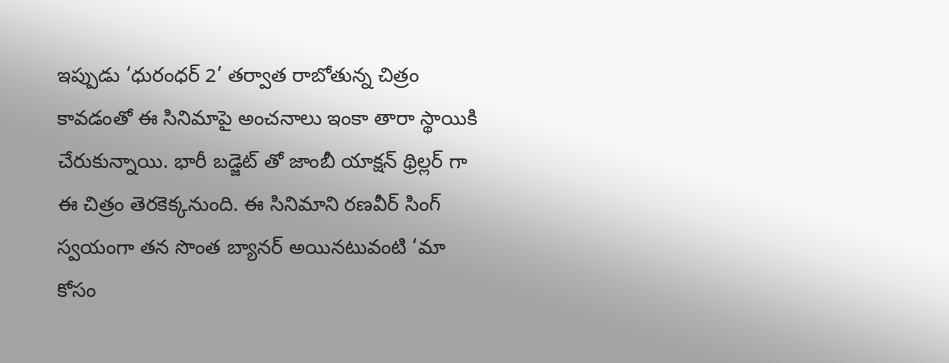ఇప్పుడు ‘ధురంధర్ 2’ తర్వాత రాబోతున్న చిత్రం కావడంతో ఈ సినిమాపై అంచనాలు ఇంకా తారా స్థాయికి చేరుకున్నాయి. భారీ బడ్జెట్ తో జాంబీ యాక్షన్ థ్రిల్లర్ గా ఈ చిత్రం తెరకెక్కనుంది. ఈ సినిమాని రణవీర్ సింగ్ స్వయంగా తన సొంత బ్యానర్ అయినటువంటి ‘మా కోసం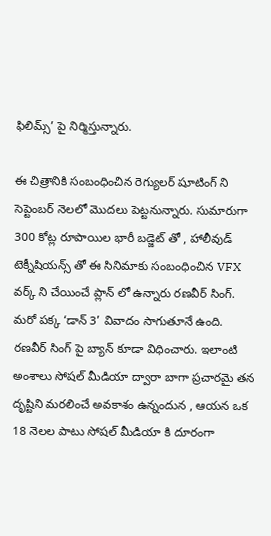ఫిలిమ్స్’ పై నిర్మిస్తున్నారు.

ఈ చిత్రానికి సంబంధించిన రెగ్యులర్ షూటింగ్ ని సెప్టెంబర్ నెలలో మొదలు పెట్టనున్నారు. సుమారుగా 300 కోట్ల రూపాయిల భారీ బడ్జెట్ తో , హాలీవుడ్ టెక్నీషియన్స్ తో ఈ సినిమాకు సంబంధించిన VFX వర్క్ ని చేయించే ప్లాన్ లో ఉన్నారు రణవీర్ సింగ్. మరో పక్క ‘డాన్ 3’ వివాదం సాగుతూనే ఉంది. రణవీర్ సింగ్ పై బ్యాన్ కూడా విధించారు. ఇలాంటి అంశాలు సోషల్ మీడియా ద్వారా బాగా ప్రచారమై తన దృష్టిని మరలించే అవకాశం ఉన్నందున , ఆయన ఒక 18 నెలల పాటు సోషల్ మీడియా కి దూరంగా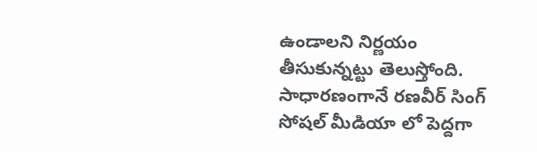ఉండాలని నిర్ణయం తీసుకున్నట్టు తెలుస్తోంది. సాధారణంగానే రణవీర్ సింగ్ సోషల్ మీడియా లో పెద్దగా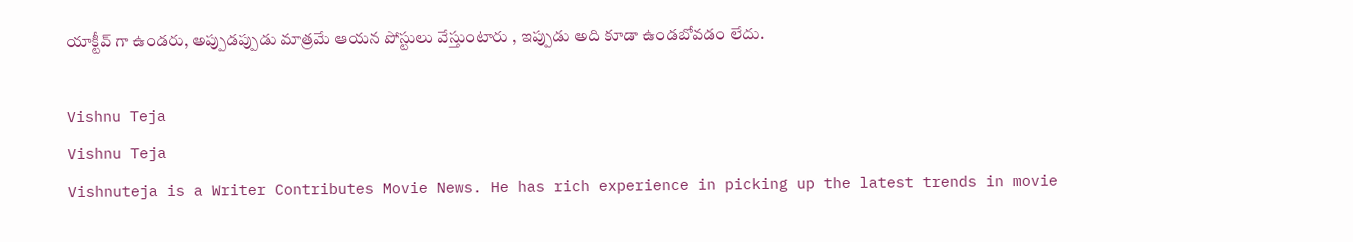యాక్టీవ్ గా ఉండరు, అప్పుడప్పుడు మాత్రమే ఆయన పోస్టులు వేస్తుంటారు , ఇప్పుడు అది కూడా ఉండబోవడం లేదు.

Vishnu Teja
Vishnu Teja
Vishnuteja is a Writer Contributes Movie News. He has rich experience in picking up the latest trends in movie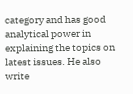category and has good analytical power in explaining the topics on latest issues. He also write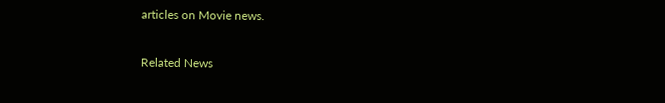articles on Movie news.

Related News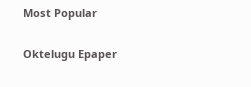Most Popular

Oktelugu Epaper